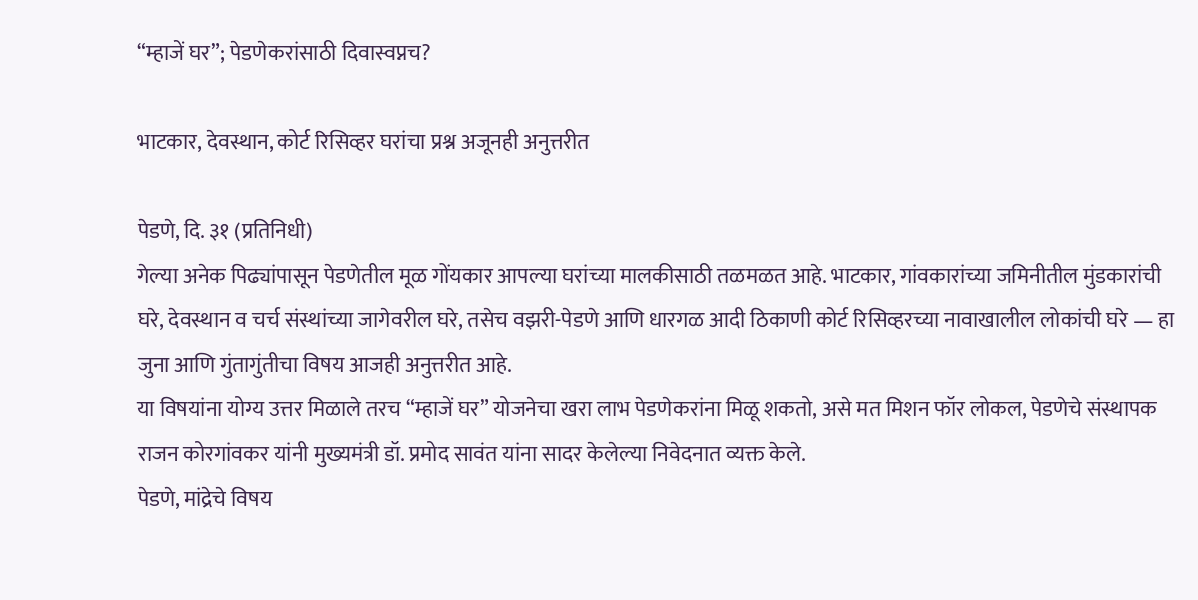“म्हाजें घर”; पेडणेकरांसाठी दिवास्वप्नच?

भाटकार, देवस्थान, कोर्ट रिसिव्हर घरांचा प्रश्न अजूनही अनुत्तरीत

पेडणे, दि. ३१ (प्रतिनिधी)
गेल्या अनेक पिढ्यांपासून पेडणेतील मूळ गोंयकार आपल्या घरांच्या मालकीसाठी तळमळत आहे. भाटकार, गांवकारांच्या जमिनीतील मुंडकारांची घरे, देवस्थान व चर्च संस्थांच्या जागेवरील घरे, तसेच वझरी-पेडणे आणि धारगळ आदी ठिकाणी कोर्ट रिसिव्हरच्या नावाखालील लोकांची घरे — हा जुना आणि गुंतागुंतीचा विषय आजही अनुत्तरीत आहे.
या विषयांना योग्य उत्तर मिळाले तरच “म्हाजें घर” योजनेचा खरा लाभ पेडणेकरांना मिळू शकतो, असे मत मिशन फॉर लोकल, पेडणेचे संस्थापक राजन कोरगांवकर यांनी मुख्यमंत्री डॉ. प्रमोद सावंत यांना सादर केलेल्या निवेदनात व्यक्त केले.
पेडणे, मांद्रेचे विषय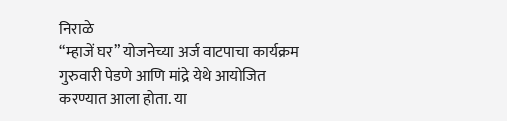निराळे
“म्हाजें घर” योजनेच्या अर्ज वाटपाचा कार्यक्रम गुरुवारी पेडणे आणि मांद्रे येथे आयोजित करण्यात आला होता. या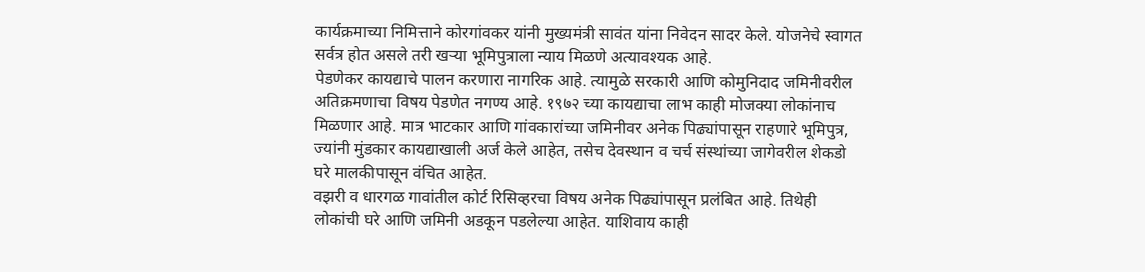कार्यक्रमाच्या निमित्ताने कोरगांवकर यांनी मुख्यमंत्री सावंत यांना निवेदन सादर केले. योजनेचे स्वागत सर्वत्र होत असले तरी खऱ्या भूमिपुत्राला न्याय मिळणे अत्यावश्यक आहे.
पेडणेकर कायद्याचे पालन करणारा नागरिक आहे. त्यामुळे सरकारी आणि कोमुनिदाद जमिनीवरील अतिक्रमणाचा विषय पेडणेत नगण्य आहे. १९७२ च्या कायद्याचा लाभ काही मोजक्या लोकांनाच मिळणार आहे. मात्र भाटकार आणि गांवकारांच्या जमिनीवर अनेक पिढ्यांपासून राहणारे भूमिपुत्र, ज्यांनी मुंडकार कायद्याखाली अर्ज केले आहेत, तसेच देवस्थान व चर्च संस्थांच्या जागेवरील शेकडो घरे मालकीपासून वंचित आहेत.
वझरी व धारगळ गावांतील कोर्ट रिसिव्हरचा विषय अनेक पिढ्यांपासून प्रलंबित आहे. तिथेही लोकांची घरे आणि जमिनी अडकून पडलेल्या आहेत. याशिवाय काही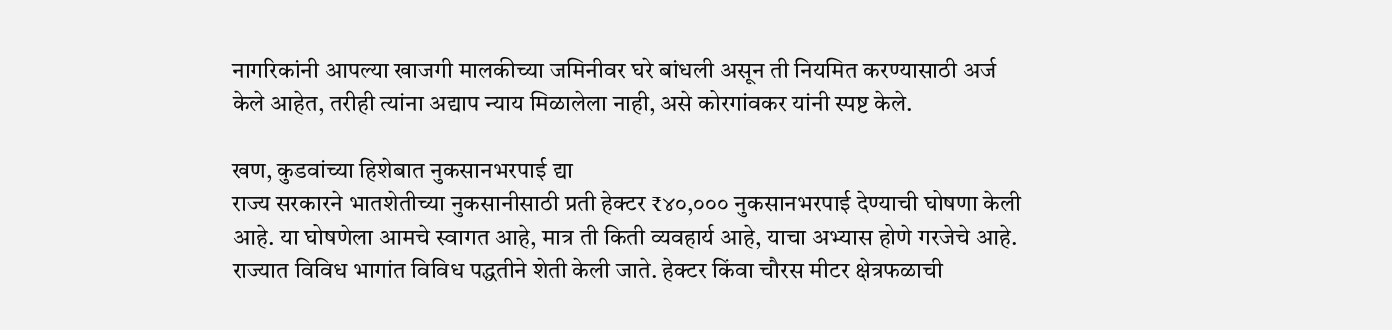नागरिकांनी आपल्या खाजगी मालकीच्या जमिनीवर घरे बांधली असून ती नियमित करण्यासाठी अर्ज केले आहेत, तरीही त्यांना अद्याप न्याय मिळालेला नाही, असे कोरगांवकर यांनी स्पष्ट केले.

खण, कुडवांच्या हिशेबात नुकसानभरपाई द्या
राज्य सरकारने भातशेतीच्या नुकसानीसाठी प्रती हेक्टर ₹४०,००० नुकसानभरपाई देण्याची घोषणा केली आहे. या घोषणेला आमचे स्वागत आहे, मात्र ती किती व्यवहार्य आहे, याचा अभ्यास होणे गरजेचे आहे.
राज्यात विविध भागांत विविध पद्धतीने शेती केली जाते. हेक्टर किंवा चौरस मीटर क्षेत्रफळाची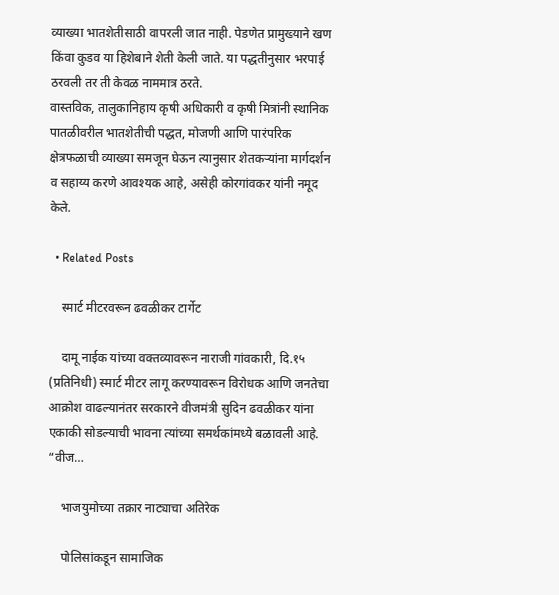व्याख्या भातशेतीसाठी वापरली जात नाही. पेडणेत प्रामुख्याने खण किंवा कुडव या हिशेबाने शेती केली जाते. या पद्धतीनुसार भरपाई ठरवली तर ती केवळ नाममात्र ठरते.
वास्तविक, तालुकानिहाय कृषी अधिकारी व कृषी मित्रांनी स्थानिक पातळीवरील भातशेतीची पद्धत, मोजणी आणि पारंपरिक क्षेत्रफळाची व्याख्या समजून घेऊन त्यानुसार शेतकऱ्यांना मार्गदर्शन व सहाय्य करणे आवश्यक आहे, असेही कोरगांवकर यांनी नमूद केले.

  • Related Posts

    स्मार्ट मीटरवरून ढवळीकर टार्गेट

    दामू नाईक यांच्या वक्तव्यावरून नाराजी गांवकारी, दि.१५ (प्रतिनिधी) स्मार्ट मीटर लागू करण्यावरून विरोधक आणि जनतेचा आक्रोश वाढल्यानंतर सरकारने वीजमंत्री सुदिन ढवळीकर यांना एकाकी सोडल्याची भावना त्यांच्या समर्थकांमध्ये बळावली आहे. “वीज…

    भाजयुमोच्या तक्रार नाट्याचा अतिरेक

    पोलिसांकडून सामाजिक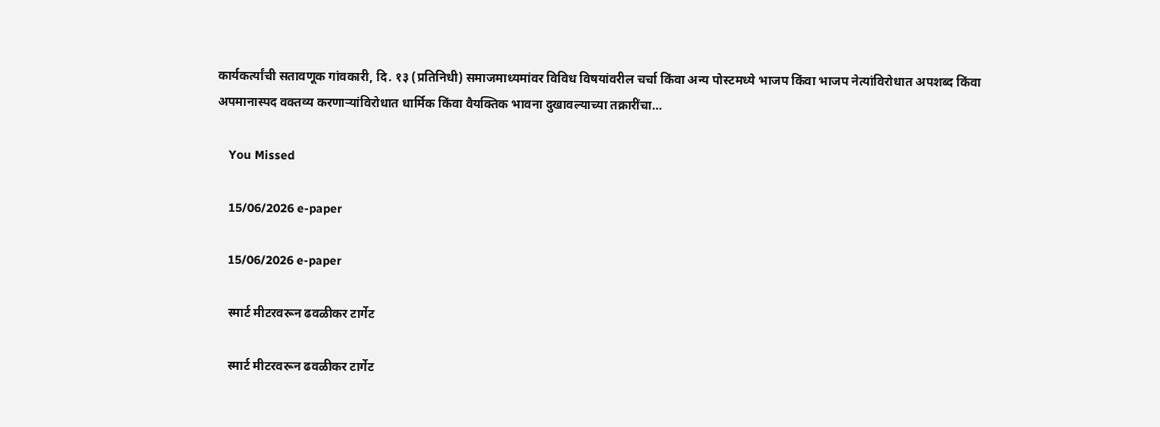कार्यकर्त्यांची सतावणूक गांवकारी, दि. १३ (प्रतिनिधी) समाजमाध्यमांवर विविध विषयांवरील चर्चा किंवा अन्य पोस्टमध्ये भाजप किंवा भाजप नेत्यांविरोधात अपशब्द किंवा अपमानास्पद वक्तव्य करणाऱ्यांविरोधात धार्मिक किंवा वैयक्तिक भावना दुखावल्याच्या तक्रारींचा…

    You Missed

    15/06/2026 e-paper

    15/06/2026 e-paper

    स्मार्ट मीटरवरून ढवळीकर टार्गेट

    स्मार्ट मीटरवरून ढवळीकर टार्गेट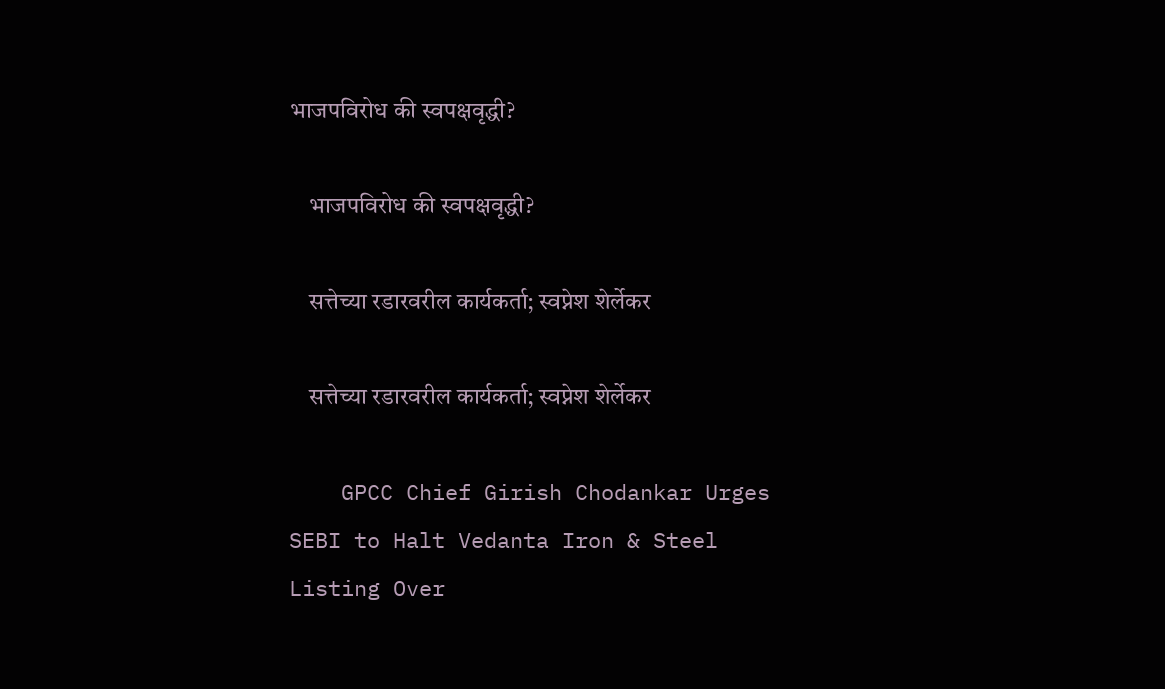भाजपविरोध की स्वपक्षवृद्धी?

    भाजपविरोध की स्वपक्षवृद्धी?

    सत्तेच्या रडारवरील कार्यकर्ता; स्वप्नेश शेर्लेकर

    सत्तेच्या रडारवरील कार्यकर्ता; स्वप्नेश शेर्लेकर

    GPCC Chief Girish Chodankar Urges SEBI to Halt Vedanta Iron & Steel Listing Over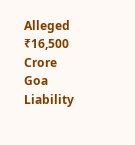Alleged ₹16,500 Crore Goa Liability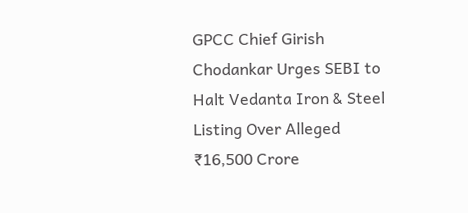GPCC Chief Girish Chodankar Urges SEBI to Halt Vedanta Iron & Steel Listing Over Alleged ₹16,500 Crore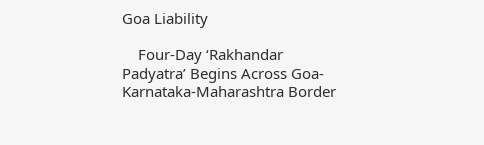Goa Liability

    Four-Day ‘Rakhandar Padyatra’ Begins Across Goa-Karnataka-Maharashtra Border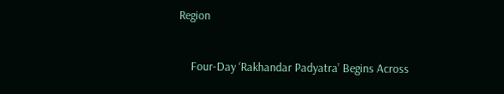Region

    Four-Day ‘Rakhandar Padyatra’ Begins Across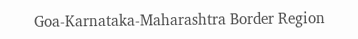Goa-Karnataka-Maharashtra Border Region